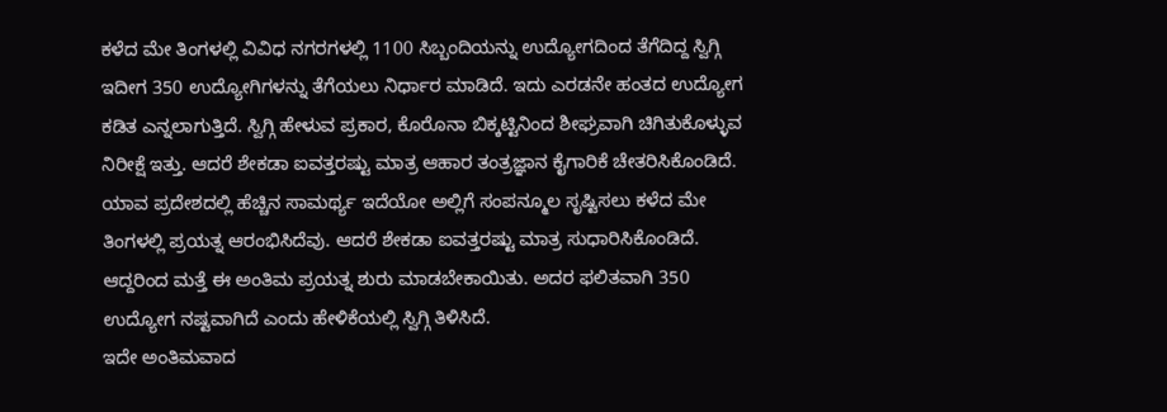ಕಳೆದ ಮೇ ತಿಂಗಳಲ್ಲಿ ವಿವಿಧ ನಗರಗಳಲ್ಲಿ 1100 ಸಿಬ್ಬಂದಿಯನ್ನು ಉದ್ಯೋಗದಿಂದ ತೆಗೆದಿದ್ದ ಸ್ವಿಗ್ಗಿ ಇದೀಗ 350 ಉದ್ಯೋಗಿಗಳನ್ನು ತೆಗೆಯಲು ನಿರ್ಧಾರ ಮಾಡಿದೆ. ಇದು ಎರಡನೇ ಹಂತದ ಉದ್ಯೋಗ ಕಡಿತ ಎನ್ನಲಾಗುತ್ತಿದೆ. ಸ್ವಿಗ್ಗಿ ಹೇಳುವ ಪ್ರಕಾರ, ಕೊರೊನಾ ಬಿಕ್ಕಟ್ಟಿನಿಂದ ಶೀಘ್ರವಾಗಿ ಚಿಗಿತುಕೊಳ್ಳುವ ನಿರೀಕ್ಷೆ ಇತ್ತು. ಆದರೆ ಶೇಕಡಾ ಐವತ್ತರಷ್ಟು ಮಾತ್ರ ಆಹಾರ ತಂತ್ರಜ್ಞಾನ ಕೈಗಾರಿಕೆ ಚೇತರಿಸಿಕೊಂಡಿದೆ.
ಯಾವ ಪ್ರದೇಶದಲ್ಲಿ ಹೆಚ್ಚಿನ ಸಾಮರ್ಥ್ಯ ಇದೆಯೋ ಅಲ್ಲಿಗೆ ಸಂಪನ್ಮೂಲ ಸೃಷ್ಟಿಸಲು ಕಳೆದ ಮೇ ತಿಂಗಳಲ್ಲಿ ಪ್ರಯತ್ನ ಆರಂಭಿಸಿದೆವು. ಆದರೆ ಶೇಕಡಾ ಐವತ್ತರಷ್ಟು ಮಾತ್ರ ಸುಧಾರಿಸಿಕೊಂಡಿದೆ. ಆದ್ದರಿಂದ ಮತ್ತೆ ಈ ಅಂತಿಮ ಪ್ರಯತ್ನ ಶುರು ಮಾಡಬೇಕಾಯಿತು. ಅದರ ಫಲಿತವಾಗಿ 350 ಉದ್ಯೋಗ ನಷ್ಟವಾಗಿದೆ ಎಂದು ಹೇಳಿಕೆಯಲ್ಲಿ ಸ್ವಿಗ್ಗಿ ತಿಳಿಸಿದೆ.
ಇದೇ ಅಂತಿಮವಾದ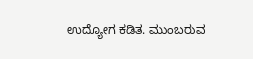ಉದ್ಯೋಗ ಕಡಿತ. ಮುಂಬರುವ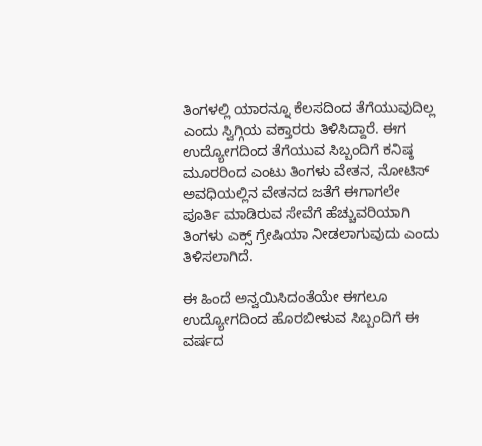ತಿಂಗಳಲ್ಲಿ ಯಾರನ್ನೂ ಕೆಲಸದಿಂದ ತೆಗೆಯುವುದಿಲ್ಲ ಎಂದು ಸ್ವಿಗ್ಗಿಯ ವಕ್ತಾರರು ತಿಳಿಸಿದ್ದಾರೆ. ಈಗ ಉದ್ಯೋಗದಿಂದ ತೆಗೆಯುವ ಸಿಬ್ಬಂದಿಗೆ ಕನಿಷ್ಠ ಮೂರರಿಂದ ಎಂಟು ತಿಂಗಳು ವೇತನ, ನೋಟಿಸ್ ಅವಧಿಯಲ್ಲಿನ ವೇತನದ ಜತೆಗೆ ಈಗಾಗಲೇ ಪೂರ್ತಿ ಮಾಡಿರುವ ಸೇವೆಗೆ ಹೆಚ್ಚುವರಿಯಾಗಿ ತಿಂಗಳು ಎಕ್ಸ್ ಗ್ರೇಷಿಯಾ ನೀಡಲಾಗುವುದು ಎಂದು ತಿಳಿಸಲಾಗಿದೆ.

ಈ ಹಿಂದೆ ಅನ್ವಯಿಸಿದಂತೆಯೇ ಈಗಲೂ ಉದ್ಯೋಗದಿಂದ ಹೊರಬೀಳುವ ಸಿಬ್ಬಂದಿಗೆ ಈ ವರ್ಷದ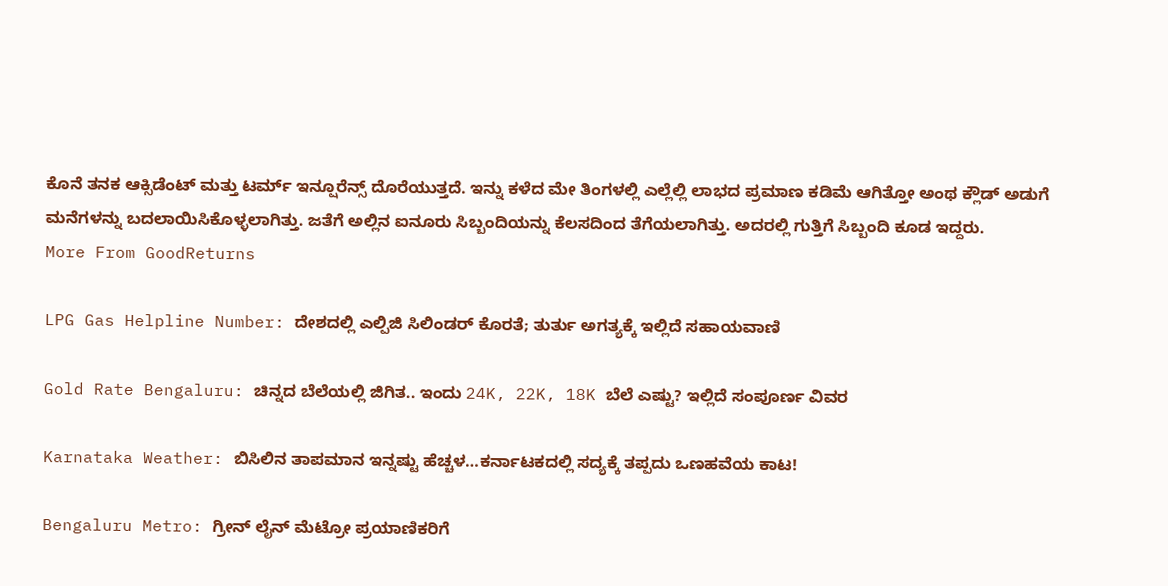ಕೊನೆ ತನಕ ಆಕ್ಸಿಡೆಂಟ್ ಮತ್ತು ಟರ್ಮ್ ಇನ್ಷೂರೆನ್ಸ್ ದೊರೆಯುತ್ತದೆ. ಇನ್ನು ಕಳೆದ ಮೇ ತಿಂಗಳಲ್ಲಿ ಎಲ್ಲೆಲ್ಲಿ ಲಾಭದ ಪ್ರಮಾಣ ಕಡಿಮೆ ಆಗಿತ್ತೋ ಅಂಥ ಕ್ಲೌಡ್ ಅಡುಗೆ ಮನೆಗಳನ್ನು ಬದಲಾಯಿಸಿಕೊಳ್ಳಲಾಗಿತ್ತು. ಜತೆಗೆ ಅಲ್ಲಿನ ಐನೂರು ಸಿಬ್ಬಂದಿಯನ್ನು ಕೆಲಸದಿಂದ ತೆಗೆಯಲಾಗಿತ್ತು. ಅದರಲ್ಲಿ ಗುತ್ತಿಗೆ ಸಿಬ್ಬಂದಿ ಕೂಡ ಇದ್ದರು.
More From GoodReturns

LPG Gas Helpline Number: ದೇಶದಲ್ಲಿ ಎಲ್ಪಿಜಿ ಸಿಲಿಂಡರ್ ಕೊರತೆ; ತುರ್ತು ಅಗತ್ಯಕ್ಕೆ ಇಲ್ಲಿದೆ ಸಹಾಯವಾಣಿ

Gold Rate Bengaluru: ಚಿನ್ನದ ಬೆಲೆಯಲ್ಲಿ ಜಿಗಿತ.. ಇಂದು 24K, 22K, 18K ಬೆಲೆ ಎಷ್ಟು? ಇಲ್ಲಿದೆ ಸಂಪೂರ್ಣ ವಿವರ

Karnataka Weather: ಬಿಸಿಲಿನ ತಾಪಮಾನ ಇನ್ನಷ್ಟು ಹೆಚ್ಚಳ…ಕರ್ನಾಟಕದಲ್ಲಿ ಸದ್ಯಕ್ಕೆ ತಪ್ಪದು ಒಣಹವೆಯ ಕಾಟ!

Bengaluru Metro: ಗ್ರೀನ್ ಲೈನ್ ಮೆಟ್ರೋ ಪ್ರಯಾಣಿಕರಿಗೆ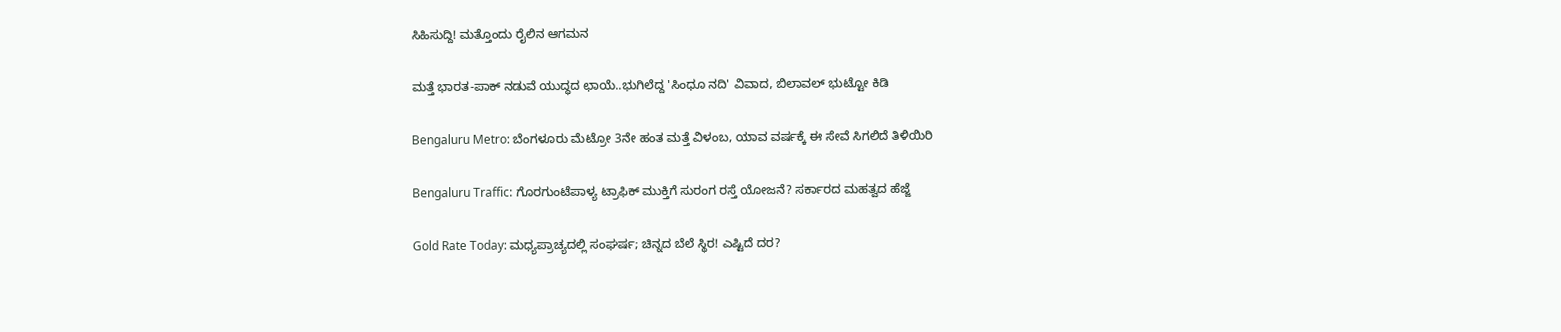ಸಿಹಿಸುದ್ದಿ! ಮತ್ತೊಂದು ರೈಲಿನ ಆಗಮನ

ಮತ್ತೆ ಭಾರತ-ಪಾಕ್ ನಡುವೆ ಯುದ್ಧದ ಛಾಯೆ..ಭುಗಿಲೆದ್ದ 'ಸಿಂಧೂ ನದಿ' ವಿವಾದ, ಬಿಲಾವಲ್ ಭುಟ್ಟೋ ಕಿಡಿ

Bengaluru Metro: ಬೆಂಗಳೂರು ಮೆಟ್ರೋ 3ನೇ ಹಂತ ಮತ್ತೆ ವಿಳಂಬ, ಯಾವ ವರ್ಷಕ್ಕೆ ಈ ಸೇವೆ ಸಿಗಲಿದೆ ತಿಳಿಯಿರಿ

Bengaluru Traffic: ಗೊರಗುಂಟೆಪಾಳ್ಯ ಟ್ರಾಫಿಕ್ ಮುಕ್ತಿಗೆ ಸುರಂಗ ರಸ್ತೆ ಯೋಜನೆ? ಸರ್ಕಾರದ ಮಹತ್ವದ ಹೆಜ್ಜೆ

Gold Rate Today: ಮಧ್ಯಪ್ರಾಚ್ಯದಲ್ಲಿ ಸಂಘರ್ಷ; ಚಿನ್ನದ ಬೆಲೆ ಸ್ಥಿರ! ಎಷ್ಟಿದೆ ದರ?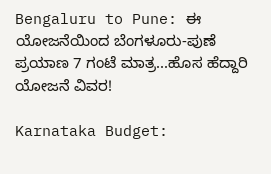Bengaluru to Pune: ಈ ಯೋಜನೆಯಿಂದ ಬೆಂಗಳೂರು-ಪುಣೆ ಪ್ರಯಾಣ 7 ಗಂಟೆ ಮಾತ್ರ...ಹೊಸ ಹೆದ್ದಾರಿ ಯೋಜನೆ ವಿವರ!

Karnataka Budget: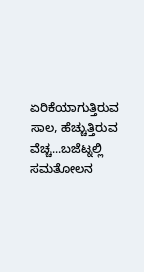ಏರಿಕೆಯಾಗುತ್ತಿರುವ ಸಾಲ, ಹೆಚ್ಚುತ್ತಿರುವ ವೆಚ್ಚ...ಬಜೆಟ್ನಲ್ಲಿ ಸಮತೋಲನ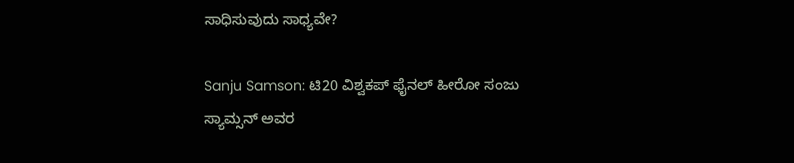ಸಾಧಿಸುವುದು ಸಾಧ್ಯವೇ?

Sanju Samson: ಟಿ20 ವಿಶ್ವಕಪ್ ಫೈನಲ್ ಹೀರೋ ಸಂಜು ಸ್ಯಾಮ್ಸನ್ ಅವರ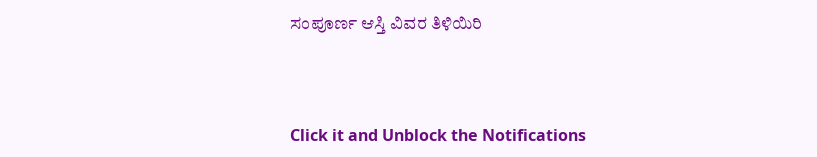ಸಂಪೂರ್ಣ ಆಸ್ತಿ ವಿವರ ತಿಳಿಯಿರಿ



Click it and Unblock the Notifications